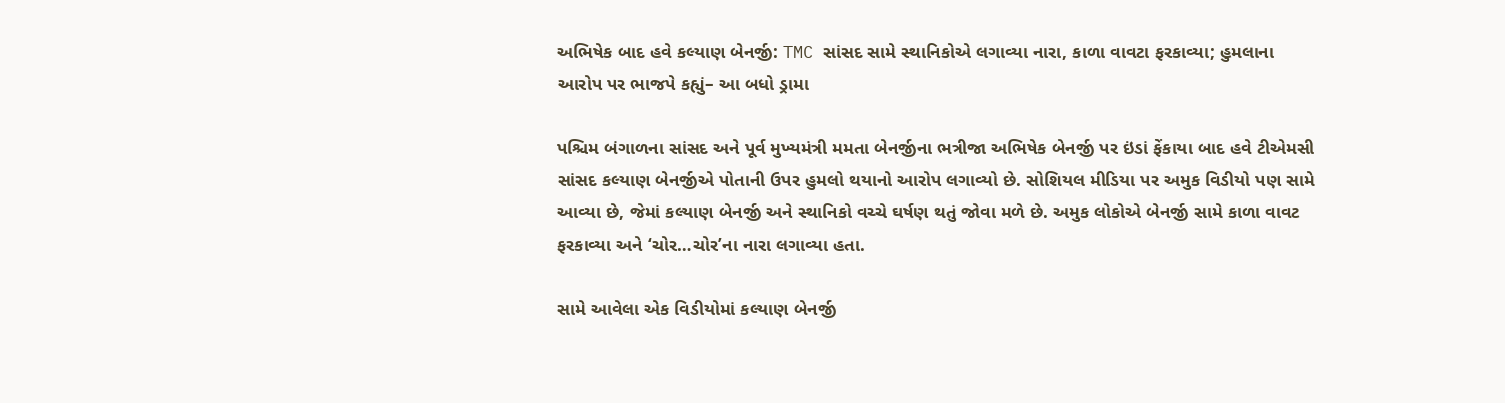અભિષેક બાદ હવે કલ્યાણ બેનર્જી: TMC સાંસદ સામે સ્થાનિકોએ લગાવ્યા નારા, કાળા વાવટા ફરકાવ્યા; હુમલાના આરોપ પર ભાજપે કહ્યું– આ બધો ડ્રામા

પશ્ચિમ બંગાળના સાંસદ અને પૂર્વ મુખ્યમંત્રી મમતા બેનર્જીના ભત્રીજા અભિષેક બેનર્જી પર ઇંડાં ફેંકાયા બાદ હવે ટીએમસી સાંસદ કલ્યાણ બેનર્જીએ પોતાની ઉપર હુમલો થયાનો આરોપ લગાવ્યો છે. સોશિયલ મીડિયા પર અમુક વિડીયો પણ સામે આવ્યા છે, જેમાં કલ્યાણ બેનર્જી અને સ્થાનિકો વચ્ચે ઘર્ષણ થતું જોવા મળે છે. અમુક લોકોએ બેનર્જી સામે કાળા વાવટ ફરકાવ્યા અને ‘ચોર…ચોર’ના નારા લગાવ્યા હતા.

સામે આવેલા એક વિડીયોમાં કલ્યાણ બેનર્જી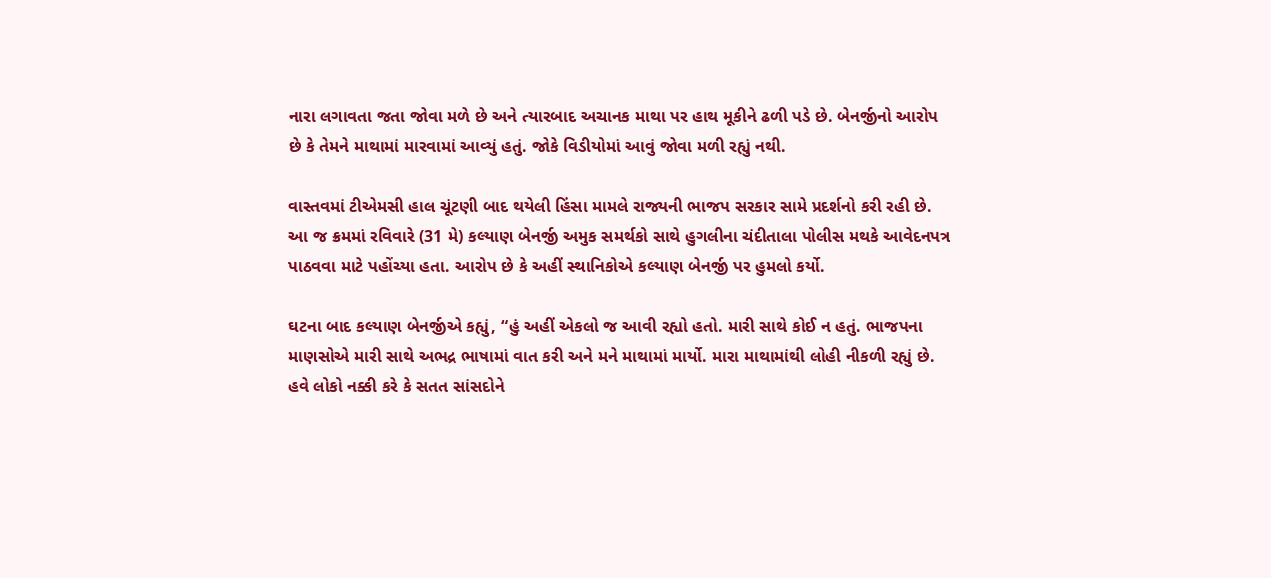નારા લગાવતા જતા જોવા મળે છે અને ત્યારબાદ અચાનક માથા પર હાથ મૂકીને ઢળી પડે છે. બેનર્જીનો આરોપ છે કે તેમને માથામાં મારવામાં આવ્યું હતું. જોકે વિડીયોમાં આવું જોવા મળી રહ્યું નથી.

વાસ્તવમાં ટીએમસી હાલ ચૂંટણી બાદ થયેલી હિંસા મામલે રાજ્યની ભાજપ સરકાર સામે પ્રદર્શનો કરી રહી છે. આ જ ક્રમમાં રવિવારે (31 મે) કલ્યાણ બેનર્જી અમુક સમર્થકો સાથે હુગલીના ચંદીતાલા પોલીસ મથકે આવેદનપત્ર પાઠવવા માટે પહોંચ્યા હતા. આરોપ છે કે અહીં સ્થાનિકોએ કલ્યાણ બેનર્જી પર હુમલો કર્યો.

ઘટના બાદ કલ્યાણ બેનર્જીએ કહ્યું, “હું અહીં એકલો જ આવી રહ્યો હતો. મારી સાથે કોઈ ન હતું. ભાજપના માણસોએ મારી સાથે અભદ્ર ભાષામાં વાત કરી અને મને માથામાં માર્યો. મારા માથામાંથી લોહી નીકળી રહ્યું છે. હવે લોકો નક્કી કરે કે સતત સાંસદોને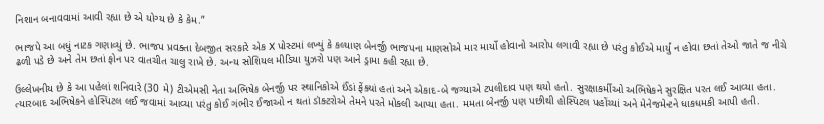નિશાન બનાવવામાં આવી રહ્યા છે એ યોગ્ય છે કે કેમ.”

ભાજપે આ બધું નાટક ગણાવ્યું છે. ભાજપ પ્રવક્તા દેબજીત સરકારે એક X પોસ્ટમાં લખ્યું કે કલ્યાણ બેનર્જી ભાજપના માણસોએ માર માર્યો હોવાનો આરોપ લગાવી રહ્યા છે પરંતુ કોઈએ માર્યું ન હોવા છતાં તેઓ જાતે જ નીચે ઢળી પડે છે અને તેમ છતાં ફોન પર વાતચીત ચાલુ રાખે છે. અન્ય સોશિયલ મીડિયા યુઝરો પણ આને ડ્રામા કહી રહ્યા છે.

ઉલ્લેખનીય છે કે આ પહેલાં શનિવારે (30 મે) ટીએમસી નેતા અભિષેક બેનર્જી પર સ્થાનિકોએ ઈંડાં ફેંક્યાં હતાં અને એકાદ-બે જગ્યાએ ટપલીદાવ પણ થયો હતો. સુરક્ષાકર્મીઓ અભિષેકને સુરક્ષિત પરત લઈ આવ્યા હતા. ત્યારબાદ અભિષેકને હોસ્પિટલ લઈ જવામાં આવ્યા પરંતુ કોઈ ગંભીર ઈજાઓ ન થતાં ડૉક્ટરોએ તેમને પરતે મોકલી આપ્યા હતા. મમતા બેનર્જી પણ પછીથી હોસ્પિટલ પહોંચ્યાં અને મેનેજમેન્ટને ધાકધમકી આપી હતી.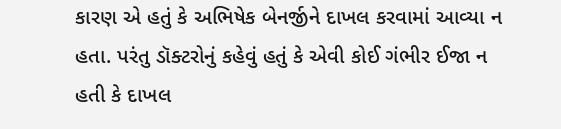કારણ એ હતું કે અભિષેક બેનર્જીને દાખલ કરવામાં આવ્યા ન હતા. પરંતુ ડૉક્ટરોનું કહેવું હતું કે એવી કોઈ ગંભીર ઈજા ન હતી કે દાખલ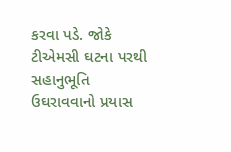કરવા પડે. જોકે ટીએમસી ઘટના પરથી સહાનુભૂતિ ઉઘરાવવાનો પ્રયાસ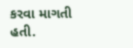કરવા માગતી હતી.